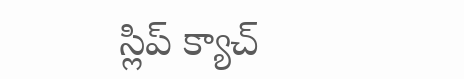స్లిప్ క్యాచ్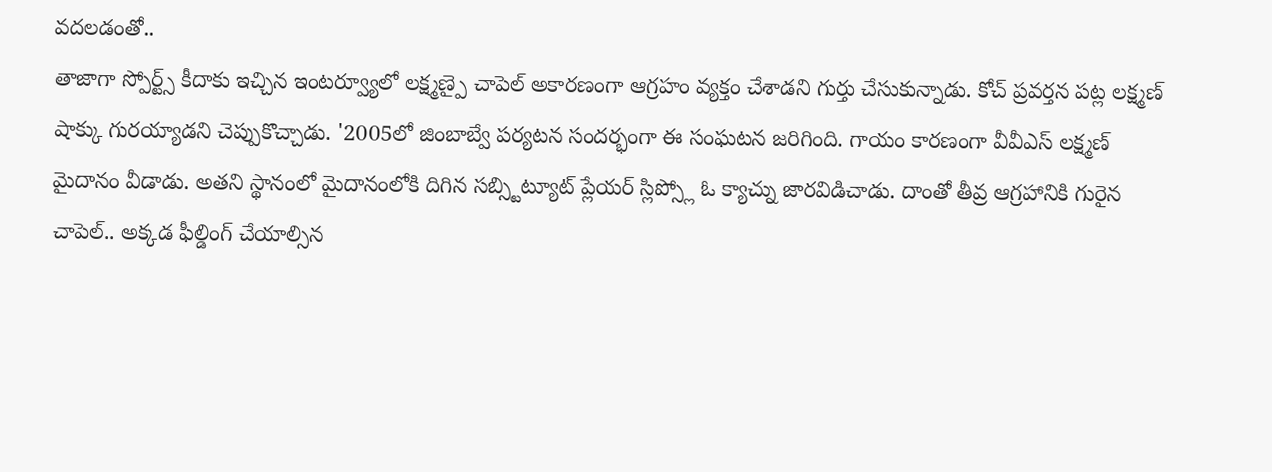వదలడంతో..
తాజాగా స్పోర్ట్స్ కీదాకు ఇచ్చిన ఇంటర్వ్యూలో లక్ష్మణ్పై చాపెల్ అకారణంగా ఆగ్రహం వ్యక్తం చేశాడని గుర్తు చేసుకున్నాడు. కోచ్ ప్రవర్తన పట్ల లక్ష్మణ్ షాక్కు గురయ్యాడని చెప్పుకొచ్చాడు. '2005లో జింబాబ్వే పర్యటన సందర్భంగా ఈ సంఘటన జరిగింది. గాయం కారణంగా వీవీఎస్ లక్ష్మణ్ మైదానం వీడాడు. అతని స్థానంలో మైదానంలోకి దిగిన సబ్స్టిట్యూట్ ప్లేయర్ స్లిప్స్లో ఓ క్యాచ్ను జారవిడిచాడు. దాంతో తీవ్ర ఆగ్రహానికి గురైన చాపెల్.. అక్కడ ఫీల్డింగ్ చేయాల్సిన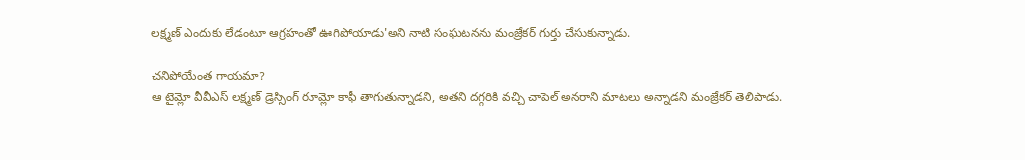లక్ష్మణ్ ఎందుకు లేడంటూ ఆగ్రహంతో ఊగిపోయాడు'అని నాటి సంఘటనను మంజ్రేకర్ గుర్తు చేసుకున్నాడు.

చనిపోయేంత గాయమా?
ఆ టైమ్లో వీవీఎస్ లక్ష్మణ్ డ్రెస్సింగ్ రూమ్లో కాఫీ తాగుతున్నాడని, అతని దగ్గరికి వచ్చి చాపెల్ అనరాని మాటలు అన్నాడని మంజ్రేకర్ తెలిపాడు.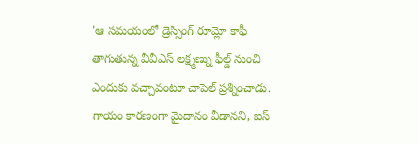'ఆ సమయంలో డ్రెస్సింగ్ రూమ్లో కాఫీ తాగుతున్న వీవీఎస్ లక్ష్మణ్ను ఫీల్డ్ నుంచి ఎందుకు వచ్చావంటూ చాపెల్ ప్రశ్నించాడు. గాయం కారణంగా మైదానం వీడానని, ఐస్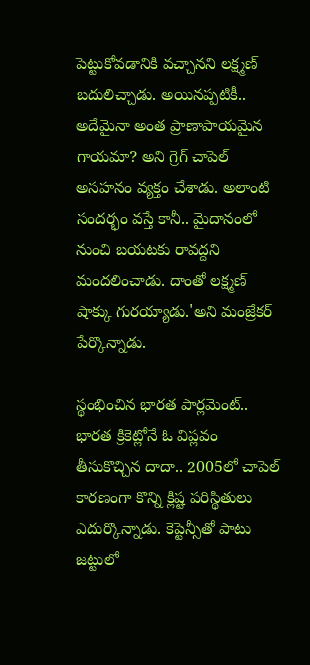పెట్టుకోవడానికి వచ్చానని లక్ష్మణ్ బదులిచ్చాడు. అయినప్పటికీ.. అదేమైనా అంత ప్రాణాపాయమైన గాయమా? అని గ్రెగ్ చాపెల్ అసహనం వ్యక్తం చేశాడు. అలాంటి సందర్భం వస్తే కానీ.. మైదానంలో నుంచి బయటకు రావద్దని మందలించాడు. దాంతో లక్ష్మణ్ షాక్కు గురయ్యాడు.'అని మంజ్రేకర్ పేర్కొన్నాడు.

స్థంభించిన భారత పార్లమెంట్..
భారత క్రికెట్లోనే ఓ విప్లవం తీసుకొచ్చిన దాదా.. 2005లో చాపెల్ కారణంగా కొన్ని క్లిష్ట పరిస్థితులు ఎదుర్కొన్నాడు. కెప్టెన్సీతో పాటు జట్టులో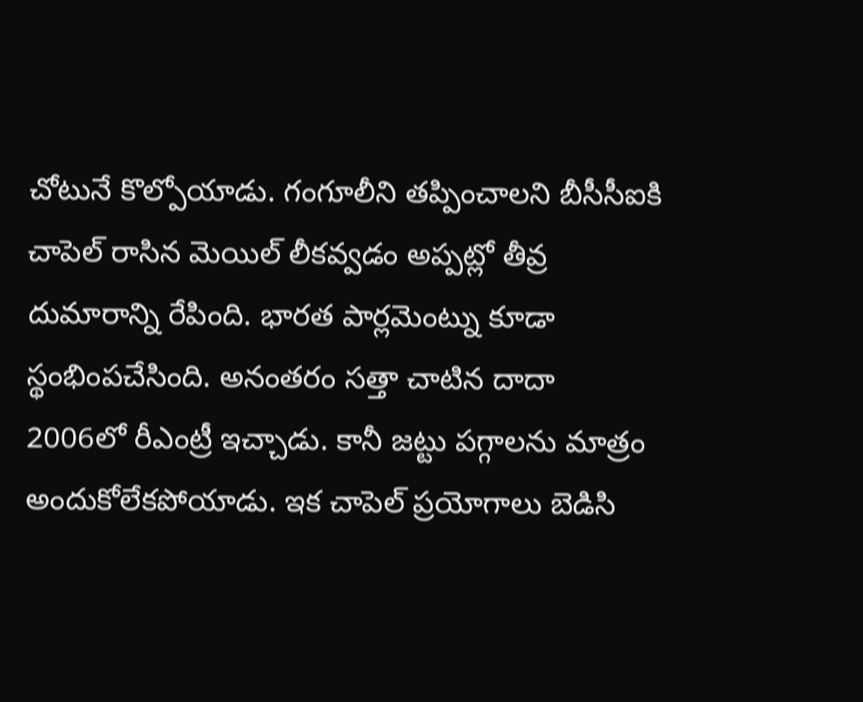చోటునే కొల్పోయాడు. గంగూలీని తప్పించాలని బీసీసీఐకి చాపెల్ రాసిన మెయిల్ లీకవ్వడం అప్పట్లో తీవ్ర దుమారాన్ని రేపింది. భారత పార్లమెంట్ను కూడా స్థంభింపచేసింది. అనంతరం సత్తా చాటిన దాదా 2006లో రీఎంట్రీ ఇచ్చాడు. కానీ జట్టు పగ్గాలను మాత్రం అందుకోలేకపోయాడు. ఇక చాపెల్ ప్రయోగాలు బెడిసి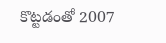కొట్టడంతో 2007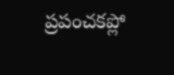ప్రపంచకప్లో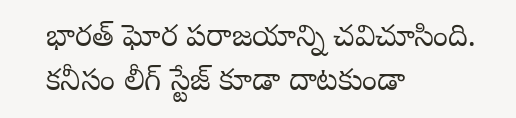భారత్ ఘోర పరాజయాన్ని చవిచూసింది. కనీసం లీగ్ స్టేజ్ కూడా దాటకుండా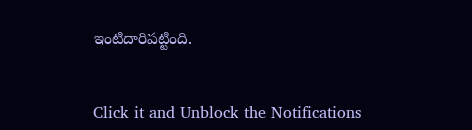ఇంటిదారిపట్టింది.


Click it and Unblock the Notifications